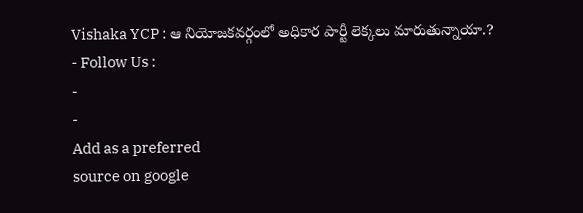Vishaka YCP : ఆ నియోజకవర్గంలో అధికార పార్టీ లెక్కలు మారుతున్నాయా.?
- Follow Us :
-
-
Add as a preferred
source on google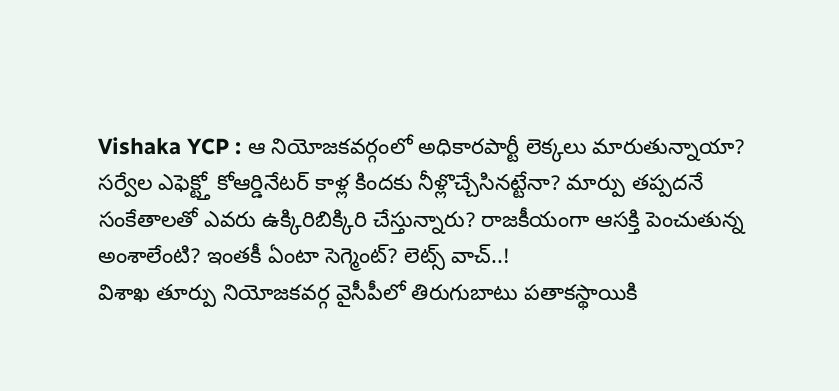Vishaka YCP : ఆ నియోజకవర్గంలో అధికారపార్టీ లెక్కలు మారుతున్నాయా? సర్వేల ఎఫెక్ట్తో కోఆర్డినేటర్ కాళ్ల కిందకు నీళ్లొచ్చేసినట్టేనా? మార్పు తప్పదనే సంకేతాలతో ఎవరు ఉక్కిరిబిక్కిరి చేస్తున్నారు? రాజకీయంగా ఆసక్తి పెంచుతున్న అంశాలేంటి? ఇంతకీ ఏంటా సెగ్మెంట్? లెట్స్ వాచ్..!
విశాఖ తూర్పు నియోజకవర్గ వైసీపీలో తిరుగుబాటు పతాకస్థాయికి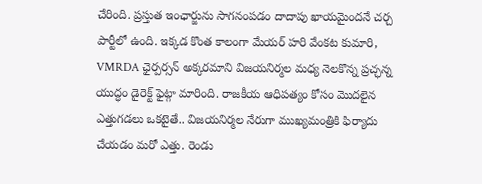చేరింది. ప్రస్తుత ఇంఛార్జును సాగనంపడం దాదాపు ఖాయమైందనే చర్చ పార్టీలో ఉంది. ఇక్కడ కొంత కాలంగా మేయర్ హరి వేంకట కుమారి, VMRDA ఛైర్పర్సన్ అక్కరమాని విజయనిర్మల మధ్య నెలకొన్న ప్రచ్ఛన్న యుద్ధం డైరెక్ట్ ఫైట్గా మారింది. రాజకీయ ఆధిపత్యం కోసం మొదలైన ఎత్తుగడలు ఒకటైతే.. విజయనిర్మల నేరుగా ముఖ్యమంత్రికి ఫిర్యాదు చేయడం మరో ఎత్తు. రెండు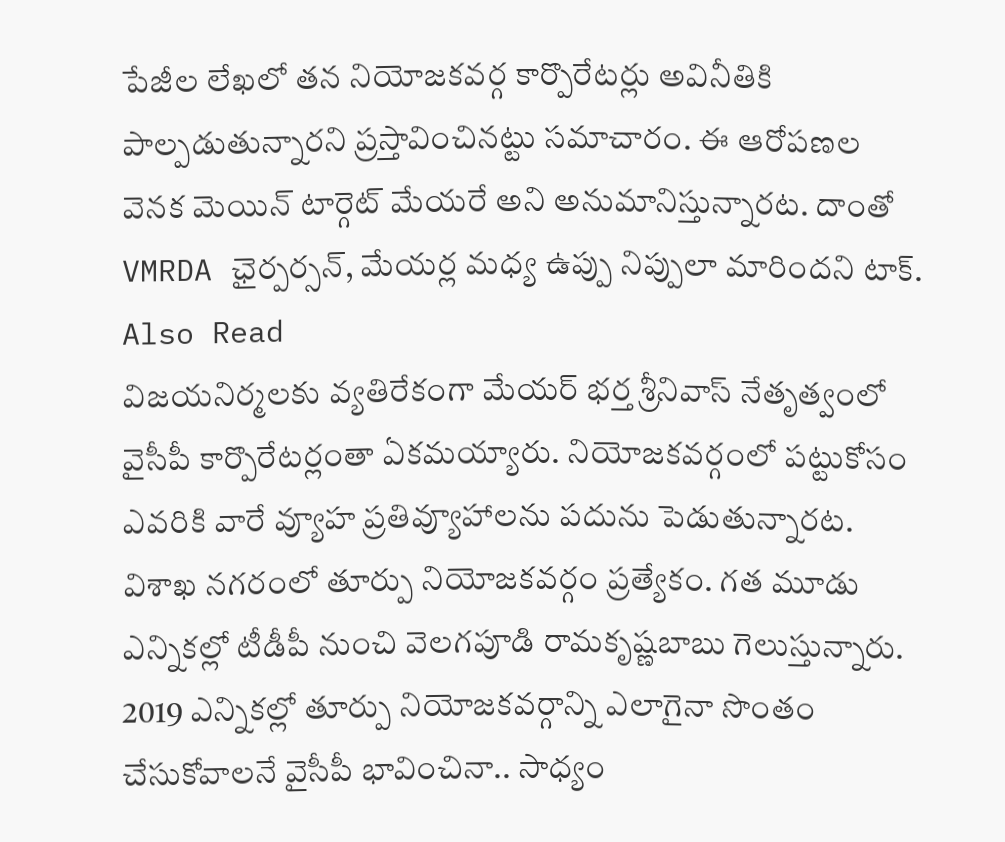పేజీల లేఖలో తన నియోజకవర్గ కార్పొరేటర్లు అవినీతికి పాల్పడుతున్నారని ప్రస్తావించినట్టు సమాచారం. ఈ ఆరోపణల వెనక మెయిన్ టార్గెట్ మేయరే అని అనుమానిస్తున్నారట. దాంతో VMRDA ఛైర్పర్సన్, మేయర్ల మధ్య ఉప్పు నిప్పులా మారిందని టాక్.
Also Read
విజయనిర్మలకు వ్యతిరేకంగా మేయర్ భర్త శ్రీనివాస్ నేతృత్వంలో వైసీపీ కార్పొరేటర్లంతా ఏకమయ్యారు. నియోజకవర్గంలో పట్టుకోసం ఎవరికి వారే వ్యూహ ప్రతివ్యూహాలను పదును పెడుతున్నారట. విశాఖ నగరంలో తూర్పు నియోజకవర్గం ప్రత్యేకం. గత మూడు ఎన్నికల్లో టీడీపీ నుంచి వెలగపూడి రామకృష్ణబాబు గెలుస్తున్నారు. 2019 ఎన్నికల్లో తూర్పు నియోజకవర్గాన్ని ఎలాగైనా సొంతం చేసుకోవాలనే వైసీపీ భావించినా.. సాధ్యం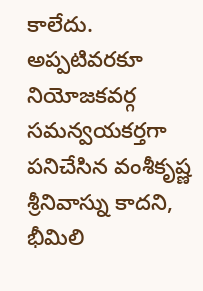కాలేదు. అప్పటివరకూ నియోజకవర్గ సమన్వయకర్తగా పనిచేసిన వంశీకృష్ణ శ్రీనివాస్ను కాదని, భీమిలి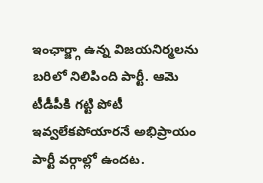ఇంఛార్జ్గా ఉన్న విజయనిర్మలను బరిలో నిలిపింది పార్టీ. ఆమె టీడీపీకి గట్టి పోటీ ఇవ్వలేకపోయారనే అభిప్రాయం పార్టీ వర్గాల్లో ఉందట.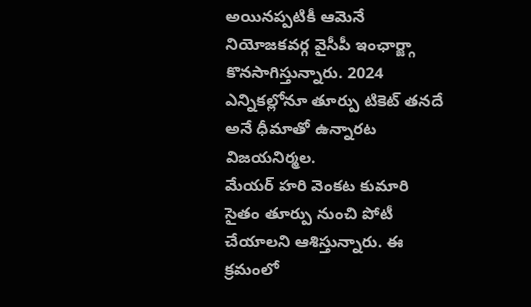అయినప్పటికీ ఆమెనే నియోజకవర్గ వైసీపీ ఇంఛార్జ్గా కొనసాగిస్తున్నారు. 2024 ఎన్నికల్లోనూ తూర్పు టికెట్ తనదే అనే ధీమాతో ఉన్నారట విజయనిర్మల.
మేయర్ హరి వెంకట కుమారి సైతం తూర్పు నుంచి పోటీ చేయాలని ఆశిస్తున్నారు. ఈ క్రమంలో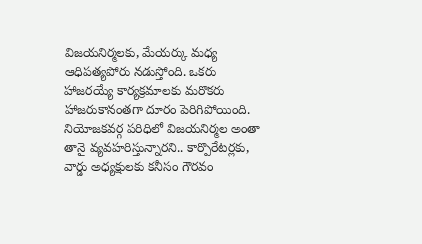విజయనిర్మలకు, మేయర్కు మధ్య ఆధిపత్యపోరు నడుస్తోంది. ఒకరు హాజరయ్యే కార్యక్రమాలకు మరొకరు హాజరుకానంతగా దూరం పెరిగిపోయింది. నియోజకవర్గ పరిధిలో విజయనిర్మల అంతా తానై వ్యవహరిస్తున్నారని.. కార్పొరేటర్లకు, వార్డు అధ్యక్షులకు కనీసం గౌరవం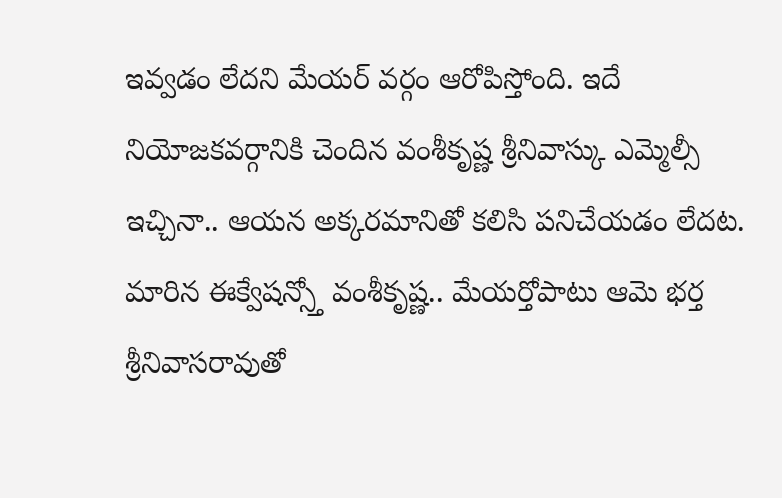ఇవ్వడం లేదని మేయర్ వర్గం ఆరోపిస్తోంది. ఇదే నియోజకవర్గానికి చెందిన వంశీకృష్ణ శ్రీనివాస్కు ఎమ్మెల్సీ ఇచ్చినా.. ఆయన అక్కరమానితో కలిసి పనిచేయడం లేదట. మారిన ఈక్వేషన్స్తో వంశీకృష్ణ.. మేయర్తోపాటు ఆమె భర్త శ్రీనివాసరావుతో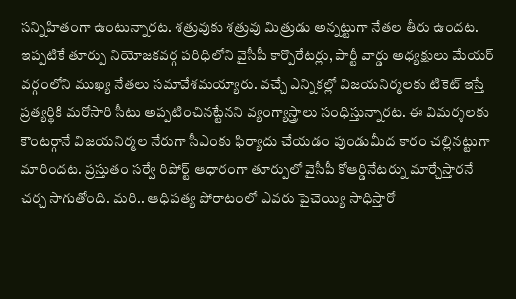సన్నిహితంగా ఉంటున్నారట. శత్రువుకు శత్రువు మిత్రుడు అన్నట్టుగా నేతల తీరు ఉందట.
ఇప్పటికే తూర్పు నియోజకవర్గ పరిధిలోని వైసీపీ కార్పొరేటర్లు, పార్టీ వార్డు అధ్యక్షులు మేయర్ వర్గంలోని ముఖ్య నేతలు సమావేశమయ్యారు. వచ్చే ఎన్నికల్లో విజయనిర్మలకు టికెట్ ఇస్తే ప్రత్యర్థికి మరోసారి సీటు అప్పటించినట్టేనని వ్యంగ్యాస్త్రాలు సంధిస్తున్నారట. ఈ విమర్శలకు కౌంటర్గానే విజయనిర్మల నేరుగా సీఎంకు ఫిర్యాదు చేయడం పుండుమీద కారం చల్లినట్టుగా మారిందట. ప్రస్తుతం సర్వే రిపోర్ట్ ఆధారంగా తూర్పులో వైసీపీ కోఆర్డినేటర్ను మార్చేస్తారనే చర్చ సాగుతోంది. మరి.. ఆధిపత్య పోరాటంలో ఎవరు పైచెయ్యి సాధిస్తారో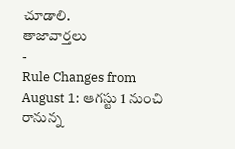చూడాలి.
తాజావార్తలు
-
Rule Changes from August 1: ఆగస్టు 1 నుంచి రానున్న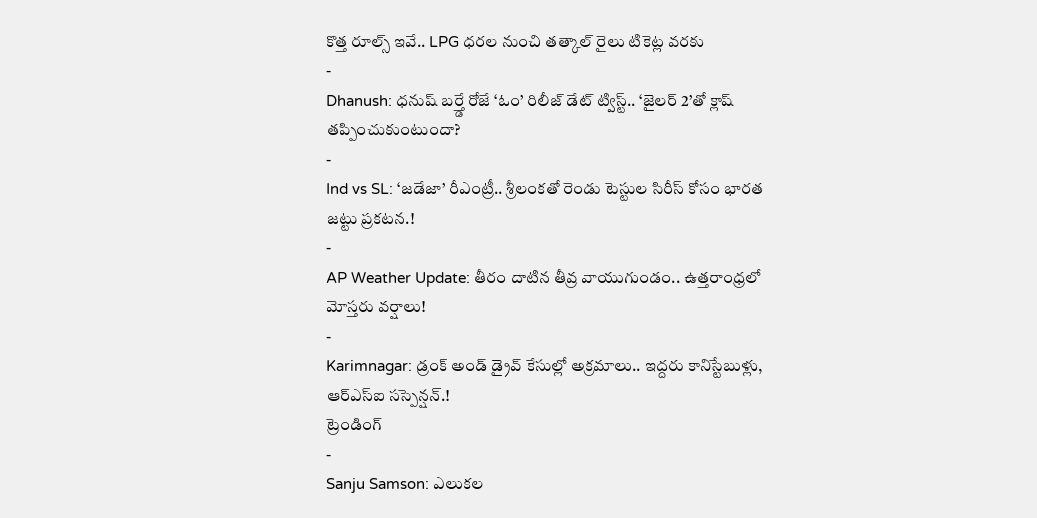కొత్త రూల్స్ ఇవే.. LPG ధరల నుంచి తత్కాల్ రైలు టికెట్ల వరకు
-
Dhanush: ధనుష్ బర్త్డే రోజే ‘ఓం’ రిలీజ్ డేట్ ట్విస్ట్.. ‘జైలర్ 2’తో క్లాష్ తప్పించుకుంటుందా?
-
Ind vs SL: ‘జడేజా’ రీఎంట్రీ.. శ్రీలంకతో రెండు టెస్టుల సిరీస్ కోసం భారత జట్టు ప్రకటన.!
-
AP Weather Update: తీరం దాటిన తీవ్ర వాయుగుండం.. ఉత్తరాంధ్రలో మోస్తరు వర్షాలు!
-
Karimnagar: డ్రంక్ అండ్ డ్రైవ్ కేసుల్లో అక్రమాలు.. ఇద్దరు కానిస్టేబుళ్లు, ఆర్ఎస్ఐ సస్పెన్షన్.!
ట్రెండింగ్
-
Sanju Samson: ఎలుకల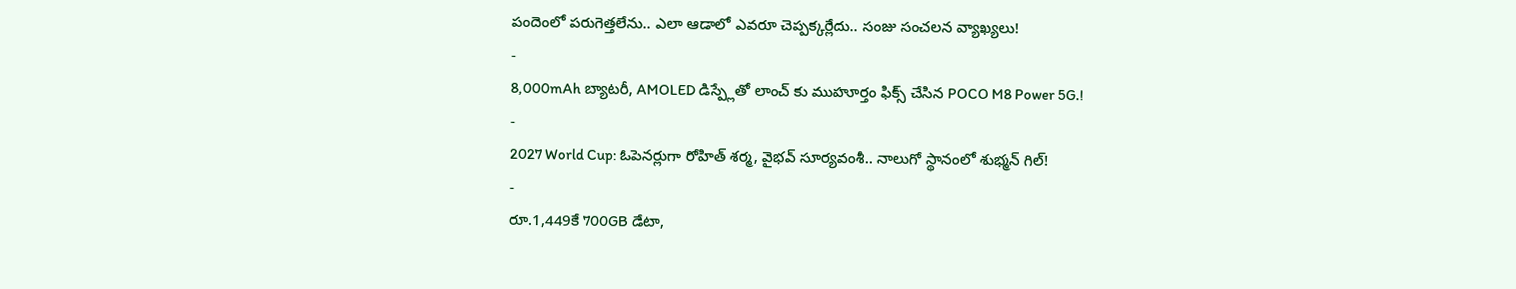పందెంలో పరుగెత్తలేను.. ఎలా ఆడాలో ఎవరూ చెప్పక్కర్లేదు.. సంజు సంచలన వ్యాఖ్యలు!
-
8,000mAh బ్యాటరీ, AMOLED డిస్ప్లేతో లాంచ్ కు ముహూర్తం ఫిక్స్ చేసిన POCO M8 Power 5G.!
-
2027 World Cup: ఓపెనర్లుగా రోహిత్ శర్మ, వైభవ్ సూర్యవంశీ.. నాలుగో స్థానంలో శుభ్మన్ గిల్!
-
రూ.1,449కే 700GB డేటా,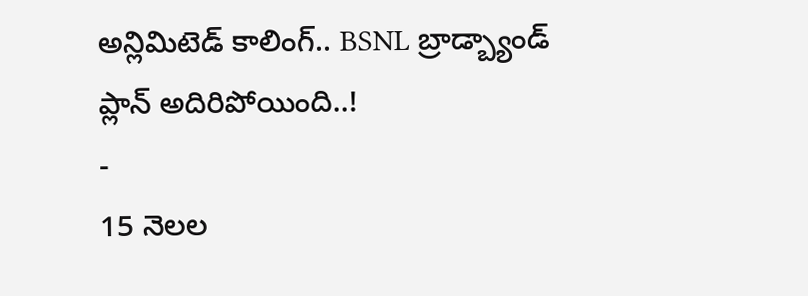అన్లిమిటెడ్ కాలింగ్.. BSNL బ్రాడ్బ్యాండ్ ప్లాన్ అదిరిపోయింది..!
-
15 నెలల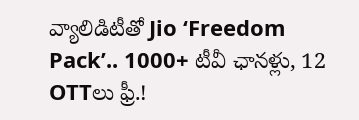వ్యాలిడిటీతో Jio ‘Freedom Pack’.. 1000+ టీవీ ఛానళ్లు, 12 OTTలు ఫ్రీ.!